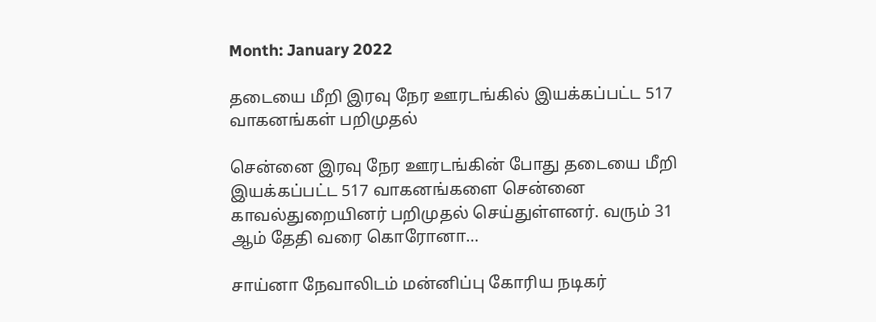Month: January 2022

தடையை மீறி இரவு நேர ஊரடங்கில் இயக்கப்பட்ட 517 வாகனங்கள் பறிமுதல்

சென்னை இரவு நேர ஊரடங்கின் போது தடையை மீறி இயக்கப்பட்ட 517 வாகனங்களை சென்னை காவல்துறையினர் பறிமுதல் செய்துள்ளனர். வரும் 31 ஆம் தேதி வரை கொரோனா…

சாய்னா நேவாலிடம் மன்னிப்பு கோரிய நடிகர்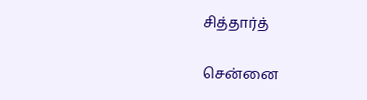சித்தார்த்

சென்னை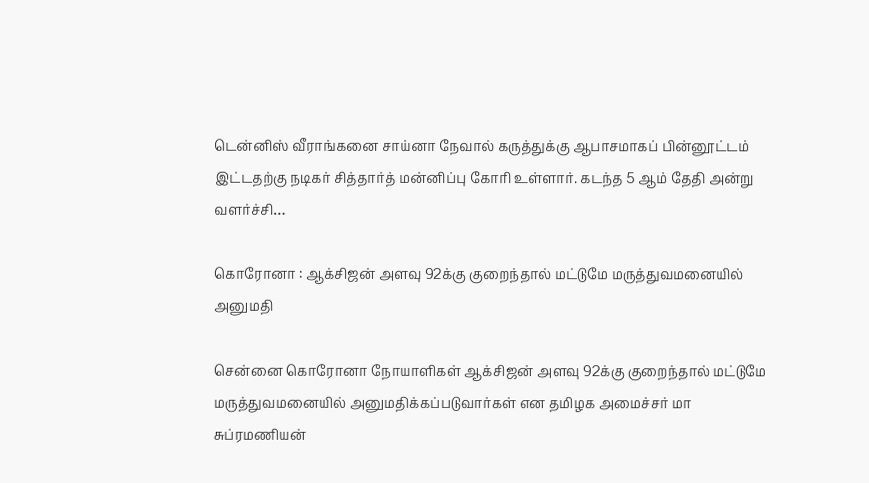டென்னிஸ் வீராங்கனை சாய்னா நேவால் கருத்துக்கு ஆபாசமாகப் பின்னூட்டம் இட்டதற்கு நடிகர் சித்தார்த் மன்னிப்பு கோரி உள்ளார். கடந்த 5 ஆம் தேதி அன்று வளர்ச்சி…

கொரோனா : ஆக்சிஜன் அளவு 92க்கு குறைந்தால் மட்டுமே மருத்துவமனையில் அனுமதி

சென்னை கொரோனா நோயாளிகள் ஆக்சிஜன் அளவு 92க்கு குறைந்தால் மட்டுமே மருத்துவமனையில் அனுமதிக்கப்படுவார்கள் என தமிழக அமைச்சர் மா சுப்ரமணியன்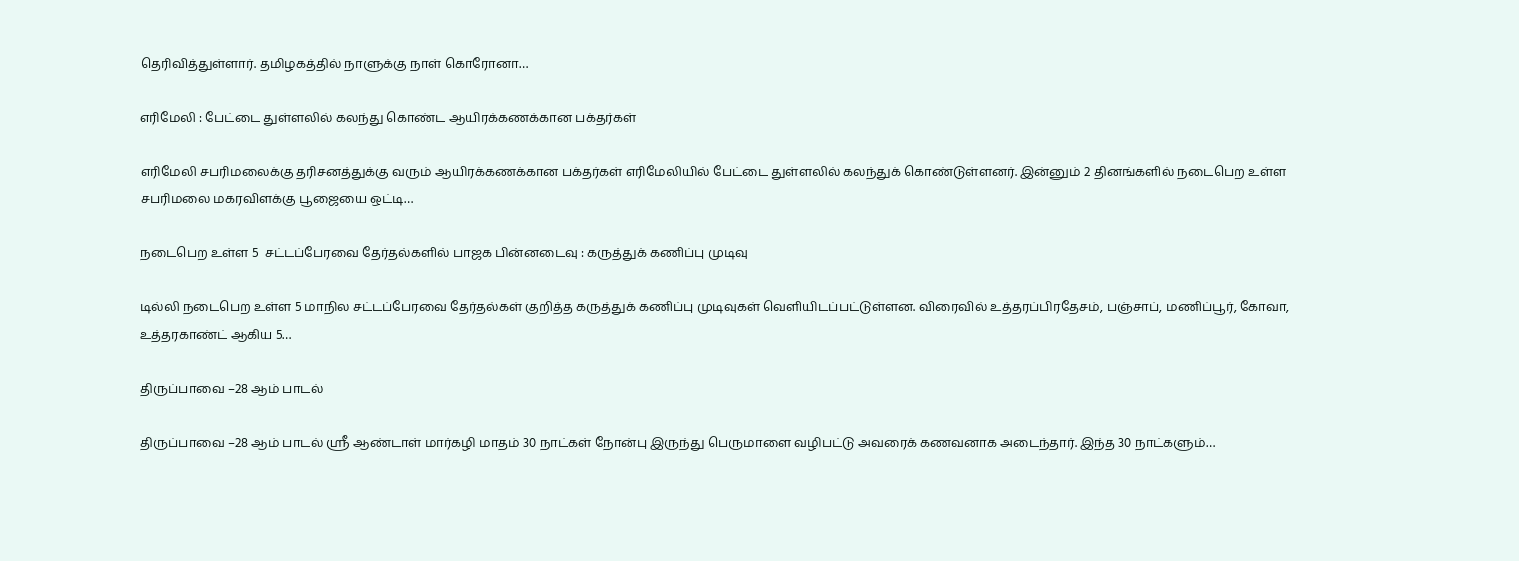தெரிவித்துள்ளார். தமிழகத்தில் நாளுக்கு நாள் கொரோனா…

எரிமேலி : பேட்டை துள்ளலில் கலந்து கொண்ட ஆயிரக்கணக்கான பக்தர்கள்

எரிமேலி சபரிமலைக்கு தரிசனத்துக்கு வரும் ஆயிரக்கணக்கான பக்தர்கள் எரிமேலியில் பேட்டை துள்ளலில் கலந்துக் கொண்டுள்ளனர். இன்னும் 2 தினங்களில் நடைபெற உள்ள சபரிமலை மகரவிளக்கு பூஜையை ஒட்டி…

நடைபெற உள்ள 5  சட்டப்பேரவை தேர்தல்களில் பாஜக பின்னடைவு : கருத்துக் கணிப்பு முடிவு

டில்லி நடைபெற உள்ள 5 மாநில சட்டப்பேரவை தேர்தல்கள் குறித்த கருத்துக் கணிப்பு முடிவுகள் வெளியிடப்பட்டுள்ளன. விரைவில் உத்தரப்பிரதேசம், பஞ்சாப், மணிப்பூர், கோவா, உத்தரகாண்ட் ஆகிய 5…

திருப்பாவை –28 ஆம் பாடல்

திருப்பாவை –28 ஆம் பாடல் ஸ்ரீ ஆண்டாள் மார்கழி மாதம் 30 நாட்கள் நோன்பு இருந்து பெருமாளை வழிபட்டு அவரைக் கணவனாக அடைந்தார். இந்த 30 நாட்களும்…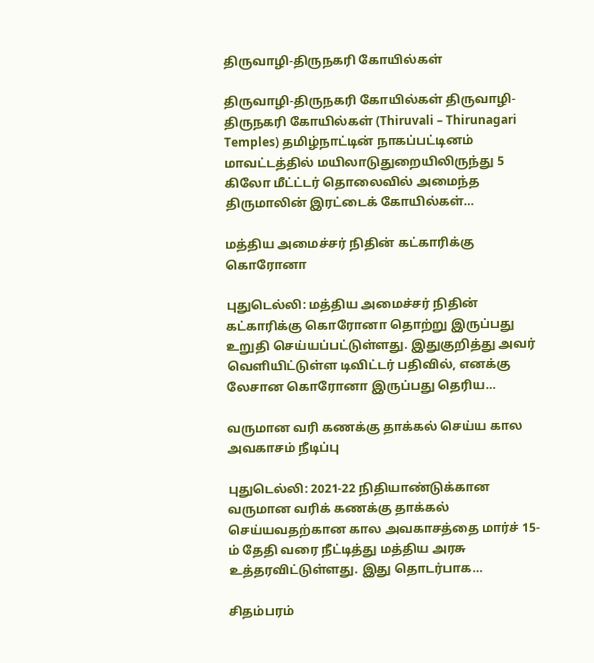திருவாழி-திருநகரி கோயில்கள்

திருவாழி-திருநகரி கோயில்கள் திருவாழி-திருநகரி கோயில்கள் (Thiruvali – Thirunagari Temples) தமிழ்நாட்டின் நாகப்பட்டினம் மாவட்டத்தில் மயிலாடுதுறையிலிருந்து 5 கிலோ மீட்ட்டர் தொலைவில் அமைந்த திருமாலின் இரட்டைக் கோயில்கள்…

மத்திய அமைச்சர் நிதின் கட்காரிக்கு கொரோனா

புதுடெல்லி: மத்திய அமைச்சர் நிதின் கட்காரிக்கு கொரோனா தொற்று இருப்பது உறுதி செய்யப்பட்டுள்ளது. இதுகுறித்து அவர் வெளியிட்டுள்ள டிவிட்டர் பதிவில், எனக்கு லேசான கொரோனா இருப்பது தெரிய…

வருமான வரி கணக்கு தாக்கல் செய்ய கால அவகாசம் நீடிப்பு

புதுடெல்லி: 2021-22 நிதியாண்டுக்கான வருமான வரிக் கணக்கு தாக்கல் செய்யவதற்கான கால அவகாசத்தை மார்ச் 15-ம் தேதி வரை நீட்டித்து மத்திய அரசு உத்தரவிட்டுள்ளது. இது தொடர்பாக…

சிதம்பரம்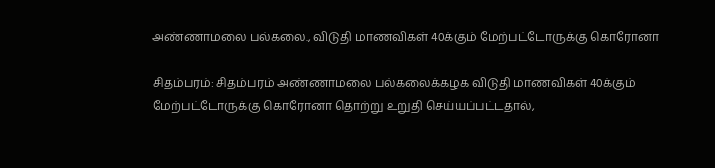அண்ணாமலை பல்கலை., விடுதி மாணவிகள் 40க்கும் மேற்பட்டோருக்கு கொரோனா

சிதம்பரம்: சிதம்பரம் அண்ணாமலை பல்கலைக்கழக விடுதி மாணவிகள் 40க்கும் மேற்பட்டோருக்கு கொரோனா தொற்று உறுதி செய்யப்பட்டதால்,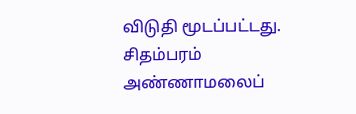விடுதி மூடப்பட்டது. சிதம்பரம் அண்ணாமலைப்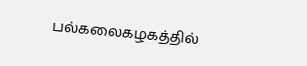பல்கலைகழகத்தில்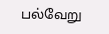பல்வேறு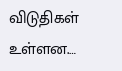விடுதிகள் உள்ளன.…